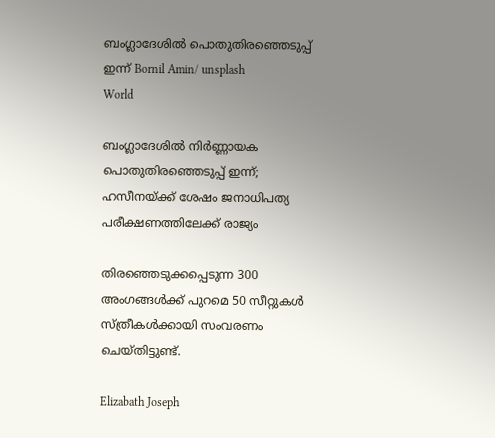ബംഗ്ലാദേശിൽ പൊതുതിരഞ്ഞെടുപ്പ് ഇന്ന് Bornil Amin/ unsplash
World

ബംഗ്ലാദേശിൽ നിർണ്ണായക പൊതുതിരഞ്ഞെടുപ്പ് ഇന്ന്; ഹസീനയ്ക്ക് ശേഷം ജനാധിപത്യ പരീക്ഷണത്തിലേക്ക് രാജ്യം

തിരഞ്ഞെടുക്കപ്പെടുന്ന 300 അംഗങ്ങൾക്ക് പുറമെ 50 സീറ്റുകൾ സ്ത്രീകൾക്കായി സംവരണം ചെയ്തിട്ടുണ്ട്.

Elizabath Joseph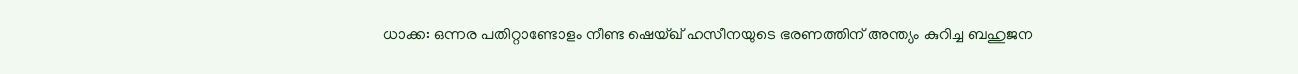ധാക്ക: ഒന്നര പതിറ്റാണ്ടോളം നീണ്ട ഷെയ്ഖ് ഹസീനയുടെ ഭരണത്തിന് അന്ത്യം കുറിച്ച ബഹുജന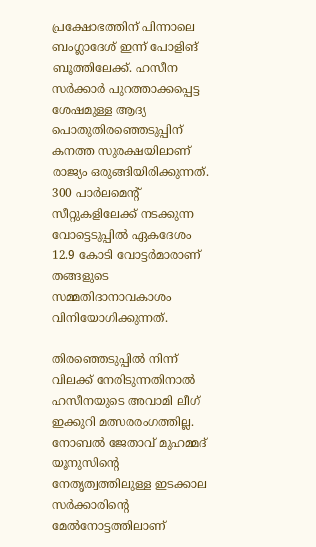പ്രക്ഷോഭത്തിന് പിന്നാലെ ബംഗ്ലാദേശ് ഇന്ന് പോളിങ് ബൂത്തിലേക്ക്. ഹസീന സർക്കാർ പുറത്താക്കപ്പെട്ട ശേഷമുള്ള ആദ്യ പൊതുതിരഞ്ഞെടുപ്പിന് കനത്ത സുരക്ഷയിലാണ് രാജ്യം ഒരുങ്ങിയിരിക്കുന്നത്. 300 പാർലമെന്റ് സീറ്റുകളിലേക്ക് നടക്കുന്ന വോട്ടെടുപ്പിൽ ഏകദേശം 12.9 കോടി വോട്ടർമാരാണ് തങ്ങളുടെ സമ്മതിദാനാവകാശം വിനിയോഗിക്കുന്നത്.

തിരഞ്ഞെടുപ്പിൽ നിന്ന് വിലക്ക് നേരിടുന്നതിനാൽ ഹസീനയുടെ അവാമി ലീഗ് ഇക്കുറി മത്സരരംഗത്തില്ല. നോബൽ ജേതാവ് മുഹമ്മദ് യൂനുസിന്റെ നേതൃത്വത്തിലുള്ള ഇടക്കാല സർക്കാരിന്റെ മേൽനോട്ടത്തിലാണ്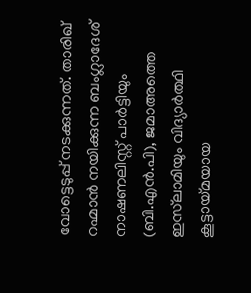വോട്ടെടുപ്പ് നടക്കുന്നത്. താരിഖ് റഹ്മാൻ നയിക്കുന്ന ബംഗ്ലാദേശ് നാഷണലിസ്റ്റ് പാർട്ടിയും (ബി.എൻ.പി), ജമാഅത്തെ ഇസ്‌ലാമിയും വിദ്യാർത്ഥി കൂട്ടായ്മയായ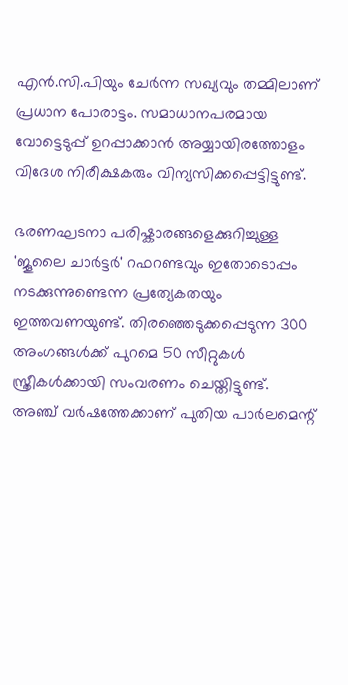എൻ.സി.പിയും ചേർന്ന സഖ്യവും തമ്മിലാണ് പ്രധാന പോരാട്ടം. സമാധാനപരമായ വോട്ടെടുപ്പ് ഉറപ്പാക്കാൻ അയ്യായിരത്തോളം വിദേശ നിരീക്ഷകരും വിന്യസിക്കപ്പെട്ടിട്ടുണ്ട്.

ഭരണഘടനാ പരിഷ്കാരങ്ങളെക്കുറിച്ചുള്ള 'ജൂലൈ ചാർട്ടർ' റഫറണ്ടവും ഇതോടൊപ്പം നടക്കുന്നുണ്ടെന്ന പ്രത്യേകതയും ഇത്തവണയുണ്ട്. തിരഞ്ഞെടുക്കപ്പെടുന്ന 300 അംഗങ്ങൾക്ക് പുറമെ 50 സീറ്റുകൾ സ്ത്രീകൾക്കായി സംവരണം ചെയ്തിട്ടുണ്ട്. അഞ്ച് വർഷത്തേക്കാണ് പുതിയ പാർലമെന്റ്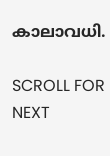കാലാവധി.

SCROLL FOR NEXT